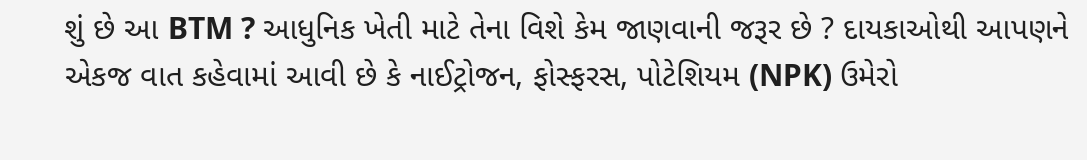શું છે આ BTM ? આધુનિક ખેતી માટે તેના વિશે કેમ જાણવાની જરૂર છે ? દાયકાઓથી આપણને એકજ વાત કહેવામાં આવી છે કે નાઈટ્રોજન, ફોસ્ફરસ, પોટેશિયમ (NPK) ઉમેરો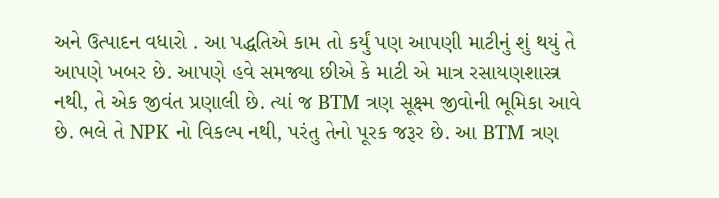અને ઉત્પાદન વધારો . આ પદ્ધતિએ કામ તો કર્યું પણ આપણી માટીનું શું થયું તે આપણે ખબર છે. આપણે હવે સમજ્યા છીએ કે માટી એ માત્ર રસાયણશાસ્ત્ર નથી, તે એક જીવંત પ્રણાલી છે. ત્યાં જ BTM ત્રણ સૂક્ષ્મ જીવોની ભૂમિકા આવે છે. ભલે તે NPK નો વિકલ્પ નથી, પરંતુ તેનો પૂરક જરૂર છે. આ BTM ત્રણ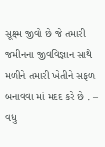સૂક્ષ્મ જીવો છે જે તમારી જમીનના જીવવિજ્ઞાન સાથે મળીને તમારી ખેતીને સફળ બનાવવા માં મદદ કરે છે . – વધુ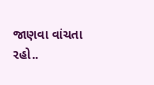જાણવા વાંચતા રહો..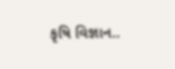કૃષિ વિજ્ઞાન..